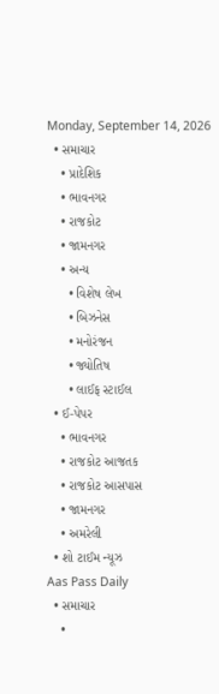Monday, September 14, 2026
  • સમાચાર
    • પ્રાદેશિક
    • ભાવનગર
    • રાજકોટ
    • જામનગર
    • અન્ય
      • વિશેષ લેખ
      • બિઝનેસ
      • મનોરંજન
      • જ્યોતિષ
      • લાઈફ સ્ટાઈલ
  • ઈ-પેપર
    • ભાવનગર
    • રાજકોટ આજતક
    • રાજકોટ આસપાસ
    • જામનગર
    • અમરેલી
  • શો ટાઈમ ન્યૂઝ
Aas Pass Daily
  • સમાચાર
    •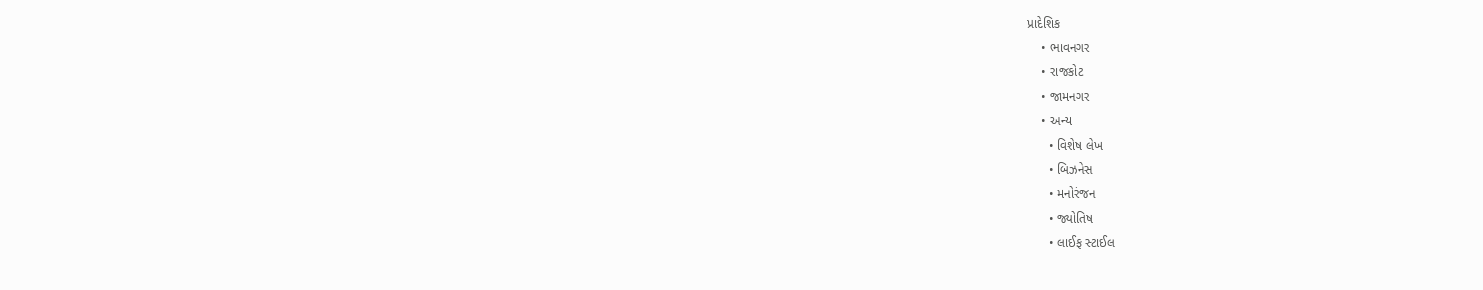પ્રાદેશિક
    • ભાવનગર
    • રાજકોટ
    • જામનગર
    • અન્ય
      • વિશેષ લેખ
      • બિઝનેસ
      • મનોરંજન
      • જ્યોતિષ
      • લાઈફ સ્ટાઈલ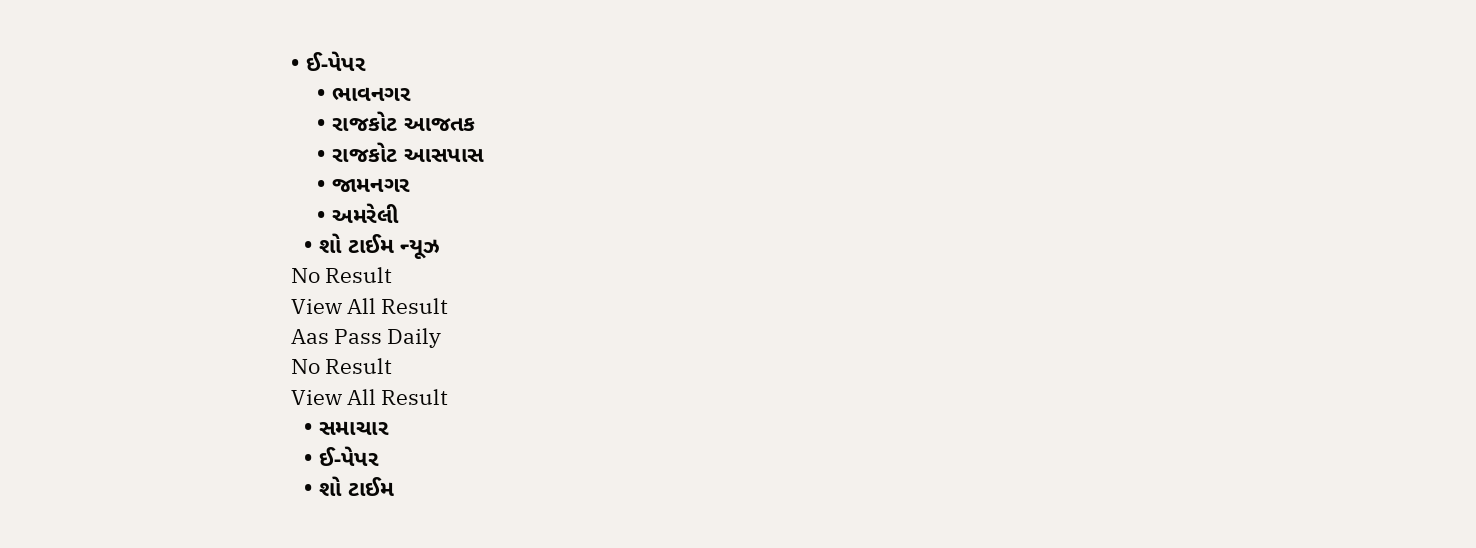• ઈ-પેપર
    • ભાવનગર
    • રાજકોટ આજતક
    • રાજકોટ આસપાસ
    • જામનગર
    • અમરેલી
  • શો ટાઈમ ન્યૂઝ
No Result
View All Result
Aas Pass Daily
No Result
View All Result
  • સમાચાર
  • ઈ-પેપર
  • શો ટાઈમ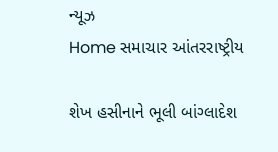ન્યૂઝ
Home સમાચાર આંતરરાષ્ટ્રીય

શેખ હસીનાને ભૂલી બાંગ્લાદેશ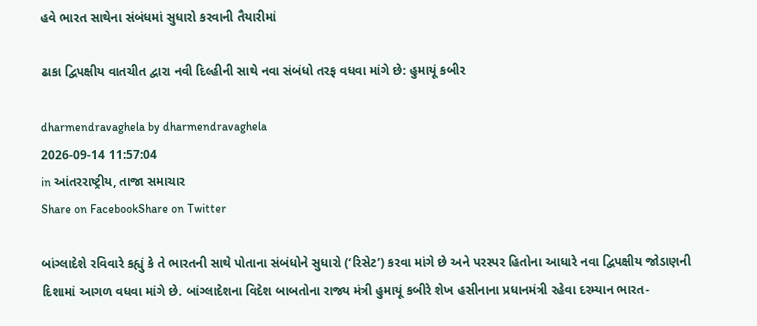હવે ભારત સાથેના સંબંધમાં સુધારો કરવાની તૈયારીમાં

ઢાકા દ્વિપક્ષીય વાતચીત દ્વારા નવી દિલ્હીની સાથે નવા સંબંધો તરફ વધવા માંગે છે: હુમાયૂં કબીર

dharmendravaghela by dharmendravaghela
2026-09-14 11:57:04
in આંતરરાષ્ટ્રીય, તાજા સમાચાર
Share on FacebookShare on Twitter

બાંગ્લાદેશે રવિવારે કહ્યું કે તે ભારતની સાથે પોતાના સંબંધોને સુધારો (‘રિસેટ’) કરવા માંગે છે અને પરસ્પર હિતોના આધારે નવા દ્વિપક્ષીય જોડાણની દિશામાં આગળ વધવા માંગે છે. બાંગ્લાદેશના વિદેશ બાબતોના રાજ્ય મંત્રી હુમાયૂં કબીરે શેખ હસીનાના પ્રધાનમંત્રી રહેવા દરમ્યાન ભારત-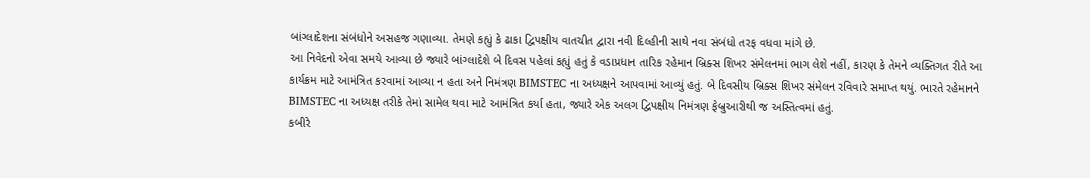બાંગ્લાદેશના સંબંધોને અસહજ ગણાવ્યા. તેમણે કહ્યું કે ઢાકા દ્વિપક્ષીય વાતચીત દ્વારા નવી દિલ્હીની સાથે નવા સંબંધો તરફ વધવા માંગે છે.
આ નિવેદનો એવા સમયે આવ્યા છે જ્યારે બાંગ્લાદેશે બે દિવસ પહેલાં કહ્યું હતું કે વડાપ્રધાન તારિક રહેમાન બ્રિક્સ શિખર સંમેલનમાં ભાગ લેશે નહીં, કારણ કે તેમને વ્યક્તિગત રીતે આ કાર્યક્રમ માટે આમંત્રિત કરવામાં આવ્યા ન હતા અને નિમંત્રણ BIMSTEC ના અધ્યક્ષને આપવામાં આવ્યું હતું. બે દિવસીય બ્રિક્સ શિખર સંમેલન રવિવારે સમાપ્ત થયું. ભારતે રહેમાનને BIMSTEC ના અધ્યક્ષ તરીકે તેમાં સામેલ થવા માટે આમંત્રિત કર્યા હતા, જ્યારે એક અલગ દ્વિપક્ષીય નિમંત્રણ ફેબ્રુઆરીથી જ અસ્તિત્વમાં હતું.
કબીરે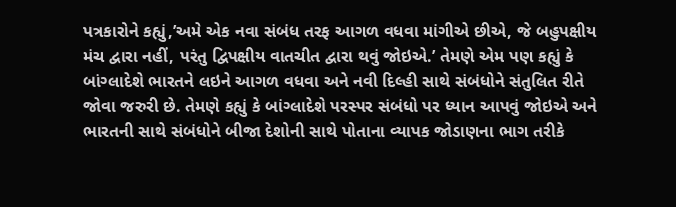પત્રકારોને કહ્યું,’અમે એક નવા સંબંધ તરફ આગળ વધવા માંગીએ છીએ, જે બહુપક્ષીય મંચ દ્વારા નહીં, પરંતુ દ્વિપક્ષીય વાતચીત દ્વારા થવું જોઇએ.’ તેમણે એમ પણ કહ્યું કે બાંગ્લાદેશે ભારતને લઇને આગળ વધવા અને નવી દિલ્હી સાથે સંબંધોને સંતુલિત રીતે જોવા જરુરી છે. તેમણે કહ્યું કે બાંગ્લાદેશે પરસ્પર સંબંધો પર ધ્યાન આપવું જોઇએ અને ભારતની સાથે સંબંધોને બીજા દેશોની સાથે પોતાના વ્યાપક જોડાણના ભાગ તરીકે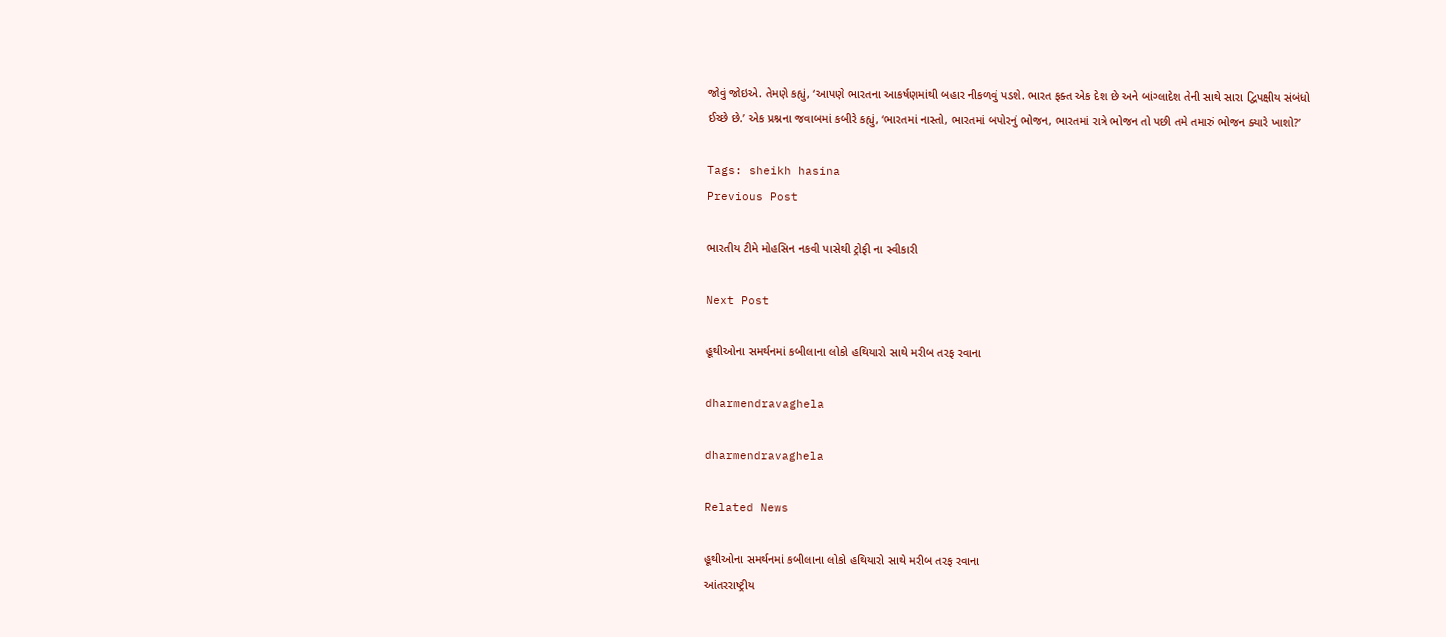જોવું જોઇએ. તેમણે કહ્યું, ‘આપણે ભારતના આકર્ષણમાંથી બહાર નીકળવું પડશે. ભારત ફક્ત એક દેશ છે અને બાંગ્લાદેશ તેની સાથે સારા દ્વિપક્ષીય સંબંધો ઈચ્છે છે.’ એક પ્રશ્નના જવાબમાં કબીરે કહ્યું, ‘ભારતમાં નાસ્તો, ભારતમાં બપોરનું ભોજન, ભારતમાં રાત્રે ભોજન તો પછી તમે તમારું ભોજન ક્યારે ખાશો?’

Tags: sheikh hasina
Previous Post

ભારતીય ટીમે મોહસિન નકવી પાસેથી ટ્રોફી ના સ્વીકારી

Next Post

હૂથીઓના સમર્થનમાં કબીલાના લોકો હથિયારો સાથે મરીબ તરફ રવાના

dharmendravaghela

dharmendravaghela

Related News

હૂથીઓના સમર્થનમાં કબીલાના લોકો હથિયારો સાથે મરીબ તરફ રવાના
આંતરરાષ્ટ્રીય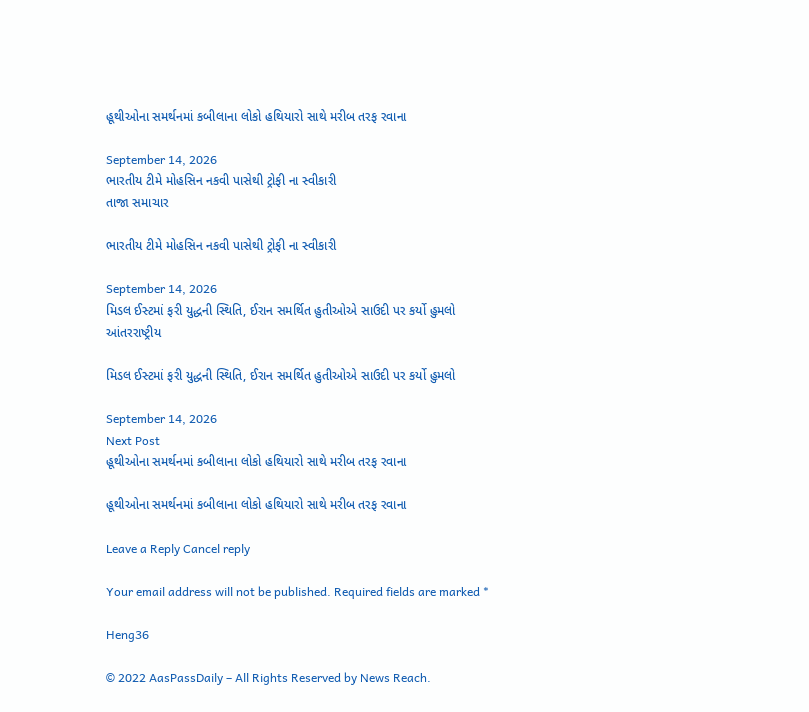હૂથીઓના સમર્થનમાં કબીલાના લોકો હથિયારો સાથે મરીબ તરફ રવાના

September 14, 2026
ભારતીય ટીમે મોહસિન નકવી પાસેથી ટ્રોફી ના સ્વીકારી
તાજા સમાચાર

ભારતીય ટીમે મોહસિન નકવી પાસેથી ટ્રોફી ના સ્વીકારી

September 14, 2026
મિડલ ઈસ્ટમાં ફરી યુદ્ધની સ્થિતિ, ઈરાન સમર્થિત હુતીઓએ સાઉદી પર કર્યો હુમલો
આંતરરાષ્ટ્રીય

મિડલ ઈસ્ટમાં ફરી યુદ્ધની સ્થિતિ, ઈરાન સમર્થિત હુતીઓએ સાઉદી પર કર્યો હુમલો

September 14, 2026
Next Post
હૂથીઓના સમર્થનમાં કબીલાના લોકો હથિયારો સાથે મરીબ તરફ રવાના

હૂથીઓના સમર્થનમાં કબીલાના લોકો હથિયારો સાથે મરીબ તરફ રવાના

Leave a Reply Cancel reply

Your email address will not be published. Required fields are marked *

Heng36

© 2022 AasPassDaily – All Rights Reserved by News Reach.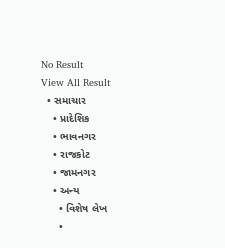No Result
View All Result
  • સમાચાર
    • પ્રાદેશિક
    • ભાવનગર
    • રાજકોટ
    • જામનગર
    • અન્ય
      • વિશેષ લેખ
      •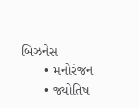બિઝનેસ
      • મનોરંજન
      • જ્યોતિષ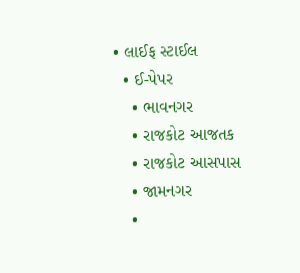• લાઈફ સ્ટાઈલ
  • ઈ-પેપર
    • ભાવનગર
    • રાજકોટ આજતક
    • રાજકોટ આસપાસ
    • જામનગર
    •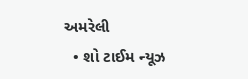અમરેલી
  • શો ટાઈમ ન્યૂઝ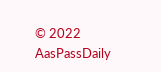© 2022 AasPassDaily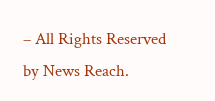– All Rights Reserved by News Reach.